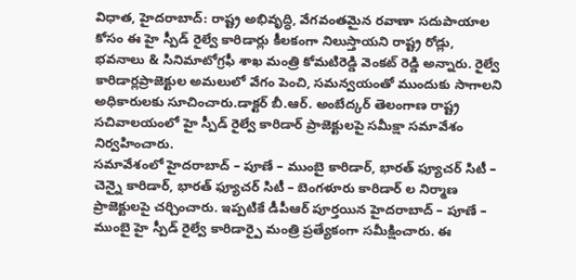విధాత, హైదరాబాద్: రాష్ట్ర అభివృద్ధి, వేగవంతమైన రవాణా సదుపాయాల కోసం ఈ హై స్పీడ్ రైల్వే కారిడార్లు కీలకంగా నిలుస్తాయని రాష్ట్ర రోడ్లు, భవనాలు & సినిమాటోగ్రఫీ శాఖ మంత్రి కోమటిరెడ్డి వెంకట్ రెడ్డి అన్నారు. రైల్వే కారిడార్లప్రాజెక్టుల అమలులో వేగం పెంచి, సమన్వయంతో ముందుకు సాగాలని అధికారులకు సూచించారు.డాక్టర్ బీ.ఆర్. అంబేద్కర్ తెలంగాణ రాష్ట్ర సచివాలయంలో హై స్పీడ్ రైల్వే కారిడార్ ప్రాజెక్టులపై సమీక్షా సమావేశం నిర్వహించారు.
సమావేశంలో హైదరాబాద్ – పూణే – ముంబై కారిడార్, భారత్ ఫ్యూచర్ సిటీ – చెన్నై కారిడార్, భారత్ ఫ్యూచర్ సిటీ – బెంగళూరు కారిడార్ ల నిర్మాణ ప్రాజెక్టులపై చర్చించారు. ఇప్పటికే డీపీఆర్ పూర్తయిన హైదరాబాద్ – పూణే – ముంబై హై స్పీడ్ రైల్వే కారిడార్పై మంత్రి ప్రత్యేకంగా సమీక్షించారు. ఈ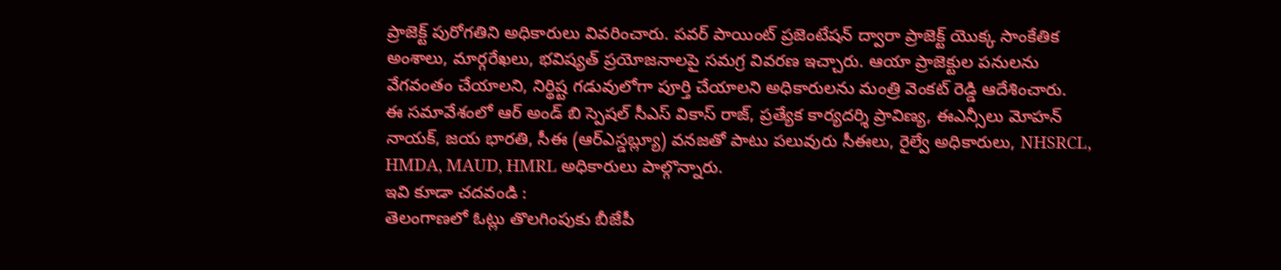ప్రాజెక్ట్ పురోగతిని అధికారులు వివరించారు. పవర్ పాయింట్ ప్రజెంటేషన్ ద్వారా ప్రాజెక్ట్ యొక్క సాంకేతిక అంశాలు, మార్గరేఖలు, భవిష్యత్ ప్రయోజనాలపై సమగ్ర వివరణ ఇచ్చారు. ఆయా ప్రాజెక్టుల పనులను వేగవంతం చేయాలని, నిర్థిష్ట గడువులోగా పూర్తి చేయాలని అధికారులను మంత్రి వెంకట్ రెడ్డి ఆదేశించారు.
ఈ సమావేశంలో ఆర్ అండ్ బి స్పెషల్ సీఎస్ వికాస్ రాజ్, ప్రత్యేక కార్యదర్శి ప్రావిణ్య, ఈఎన్సీలు మోహన్ నాయక్, జయ భారతి, సీఈ (ఆర్ఎస్డబ్ల్యూ) వనజతో పాటు పలువురు సీఈలు, రైల్వే అధికారులు, NHSRCL, HMDA, MAUD, HMRL అధికారులు పాల్గొన్నారు.
ఇవి కూడా చదవండి :
తెలంగాణలో ఓట్లు తొలగింపుకు బీజేపీ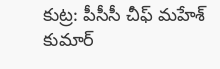కుట్ర: పీసీసీ చీఫ్ మహేశ్ కుమార్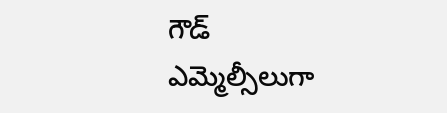గౌడ్
ఎమ్మెల్సీలుగా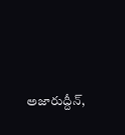అజారుద్దీన్,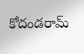కోదండరామ్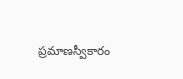ప్రమాణస్వీకారం